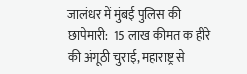जालंधर में मुंबई पुलिस की छापेमारी:  15 लाख कीमत क हीरे की अंगूठी चुराई, महाराष्ट्र से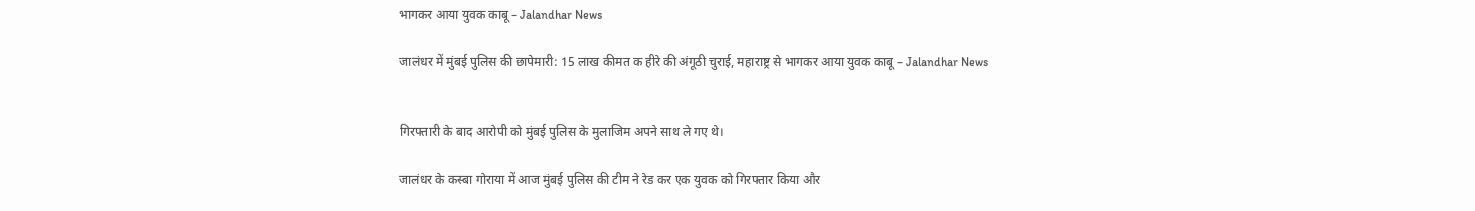भागकर आया युवक काबू – Jalandhar News

जालंधर में मुंबई पुलिस की छापेमारी: 15 लाख कीमत क हीरे की अंगूठी चुराई, महाराष्ट्र से भागकर आया युवक काबू – Jalandhar News


गिरफ्तारी के बाद आरोपी को मुंबई पुलिस के मुलाजिम अपने साथ ले गए थे।

जालंधर के कस्बा गोराया में आज मुंबई पुलिस की टीम ने रेड कर एक युवक को गिरफ्तार किया और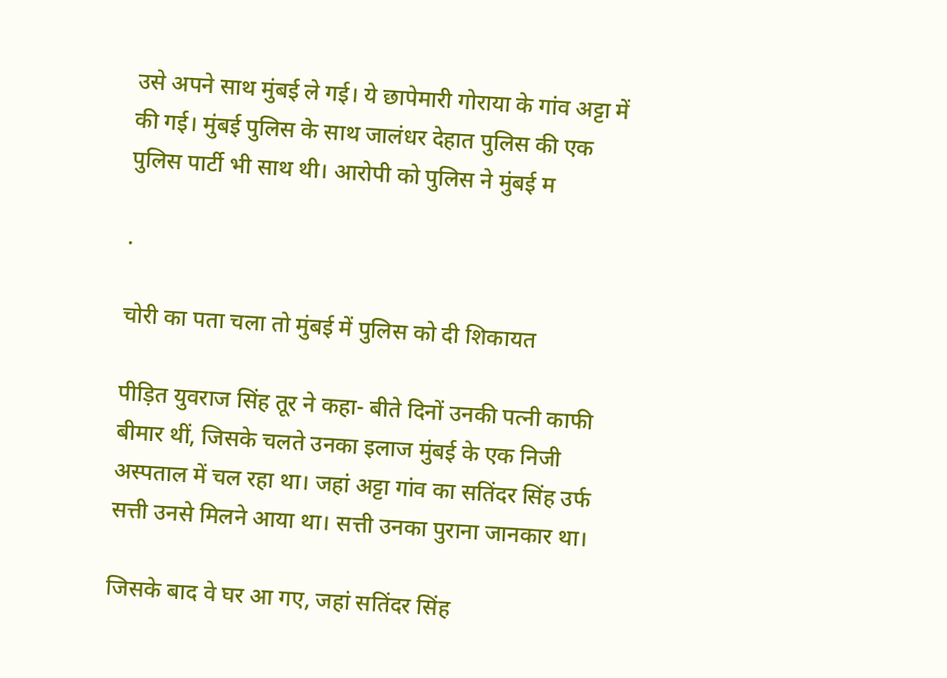उसे अपने साथ मुंबई ले गई। ये छापेमारी गोराया के गांव अट्टा में की गई। मुंबई पुलिस के साथ जालंधर देहात पुलिस की एक पुलिस पार्टी भी साथ थी। आरोपी को पुलिस ने मुंबई म

.

चोरी का पता चला तो मुंबई में पुलिस को दी शिकायत

पीड़ित युवराज सिंह तूर ने कहा- बीते दिनों उनकी पत्नी काफी बीमार थीं, जिसके चलते उनका इलाज मुंबई के एक निजी अस्पताल में चल रहा था। जहां अट्टा गांव का सतिंदर सिंह उर्फ सत्ती उनसे मिलने आया था। सत्ती उनका पुराना जानकार था।

जिसके बाद वे घर आ गए, जहां सतिंदर सिंह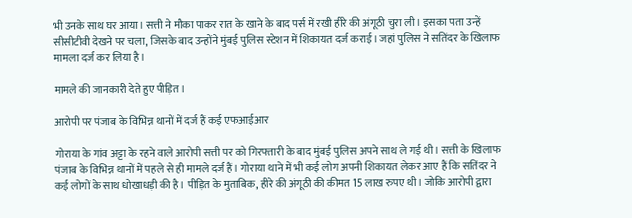भी उनके साथ घर आया। सत्ती ने मौका पाकर रात के खाने के बाद पर्स में रखी हीरे की अंगूठी चुरा ली। इसका पता उन्हें सीसीटीवी देखने पर चला, जिसके बाद उन्होंने मुंबई पुलिस स्टेशन में शिकायत दर्ज कराई। जहां पुलिस ने सतिंदर के खिलाफ मामला दर्ज कर लिया है।

मामले की जानकारी देते हुए पीड़ित।

आरोपी पर पंजाब के विभिन्न थानों में दर्ज हैं कई एफआईआर

गोराया के गांव अट्टा के रहने वाले आरोपी सत्ती पर को गिरफ्तारी के बाद मुंबई पुलिस अपने साथ ले गई थी। सत्ती के खिलाफ पंजाब के विभिन्न थानों में पहले से ही मामले दर्ज हैं। गोराया थाने में भी कई लोग अपनी शिकायत लेकर आए हैं कि सतिंदर ने कई लोगों के साथ धोखाधड़ी की है। पीड़ित के मुताबिक, हीरे की अंगूठी की कीमत 15 लाख रुपए थी। जोकि आरोपी द्वारा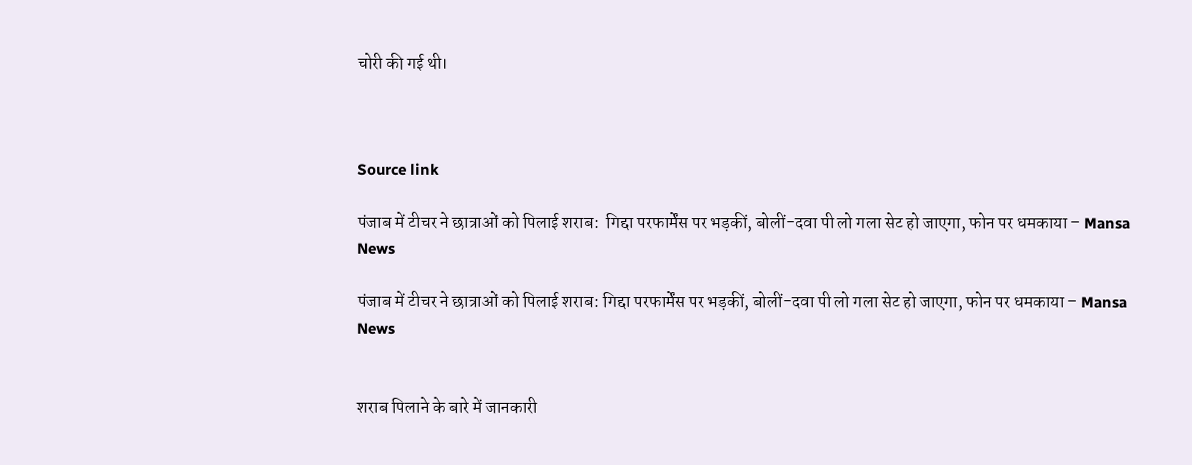चोरी की गई थी।



Source link

पंजाब में टीचर ने छात्राओं को पिलाई शराब:  गिद्दा परफार्मेंस पर भड़कीं, बोलीं-दवा पी लो गला सेट हो जाएगा, फोन पर धमकाया – Mansa News

पंजाब में टीचर ने छात्राओं को पिलाई शराब: गिद्दा परफार्मेंस पर भड़कीं, बोलीं-दवा पी लो गला सेट हो जाएगा, फोन पर धमकाया – Mansa News


शराब पिलाने के बारे में जानकारी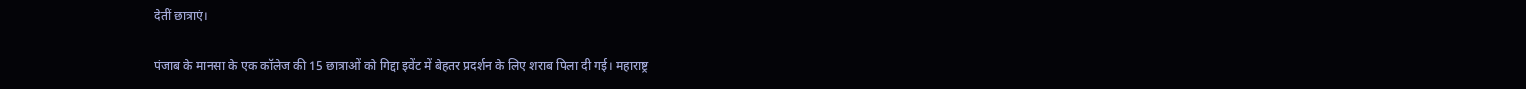देतीं छात्राएं।

पंजाब के मानसा के एक कॉलेज की 15 छात्राओं को गिद्दा इवेंट में बेहतर प्रदर्शन के लिए शराब पिला दी गई। महाराष्ट्र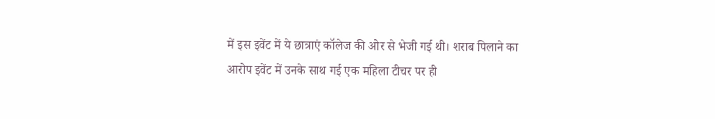में इस इवेंट में ये छात्राएं कॉलेज की ओर से भेजी गई थी। शराब पिलाने का आरोप इवेंट में उनके साथ गई एक महिला टीचर पर ही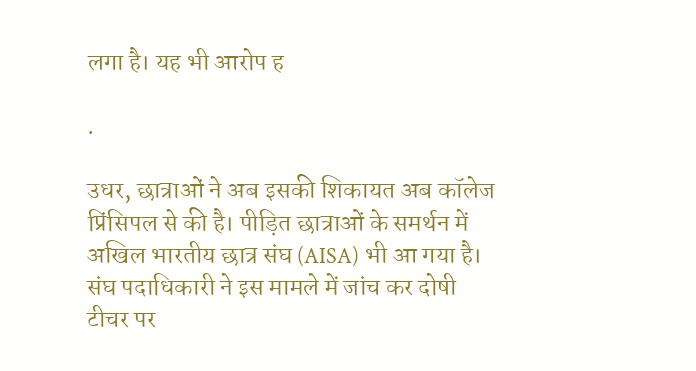लगा है। यह भी आरोप ह

.

उधर, छात्राओं ने अब इसकी शिकायत अब कॉलेज प्रिंसिपल से की है। पीड़ित छात्राओं के समर्थन में अखिल भारतीय छात्र संघ (AISA) भी आ गया है। संघ पदाधिकारी ने इस मामले में जांच कर दोषी टीचर पर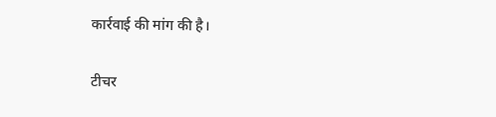कार्रवाई की मांग की है।

टीचर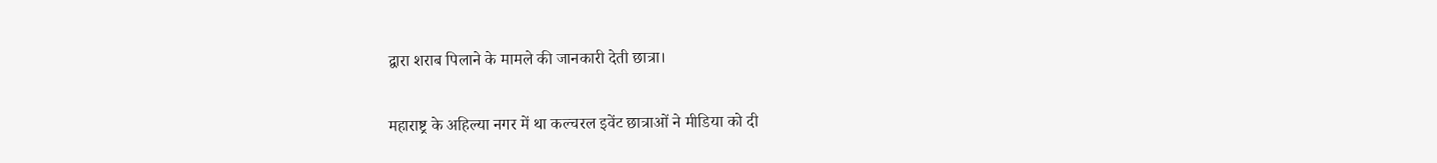द्वारा शराब पिलाने के मामले की जानकारी देती छात्रा।

महाराष्ट्र के अहिल्या नगर में था कल्चरल इवेंट छात्राओं ने मीडिया को दी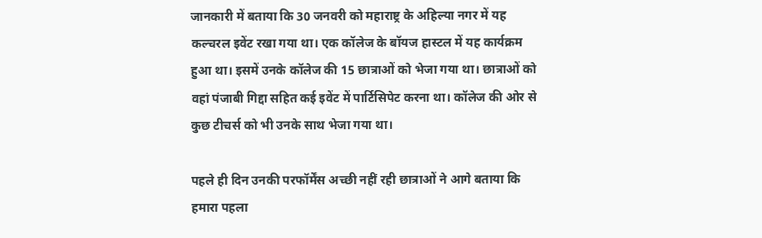जानकारी में बताया कि 30 जनवरी को महाराष्ट्र के अहिल्या नगर में यह कल्चरल इवेंट रखा गया था। एक कॉलेज के बॉयज हास्टल में यह कार्यक्रम हुआ था। इसमें उनके कॉलेज की 15 छात्राओं को भेजा गया था। छात्राओं को वहां पंजाबी गिद्दा सहित कई इवेंट में पार्टिसिपेट करना था। कॉलेज की ओर से कुछ टीचर्स को भी उनके साथ भेजा गया था।

पहले ही दिन उनकी परफॉर्मेंस अच्छी नहीं रही छात्राओं ने आगे बताया कि हमारा पहला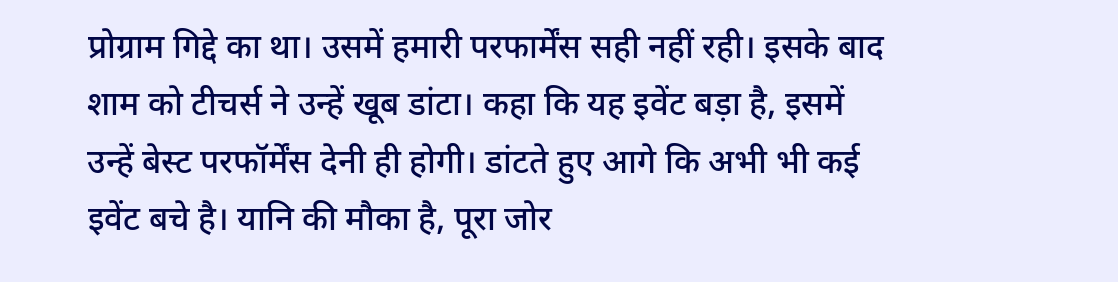प्रोग्राम गिद्दे का था। उसमें हमारी परफार्मेंस सही नहीं रही। इसके बाद शाम को टीचर्स ने उन्हें खूब डांटा। कहा कि यह इवेंट बड़ा है, इसमें उन्हें बेस्ट परफॉर्मेंस देनी ही होगी। डांटते हुए आगे कि अभी भी कई इवेंट बचे है। यानि की मौका है, पूरा जोर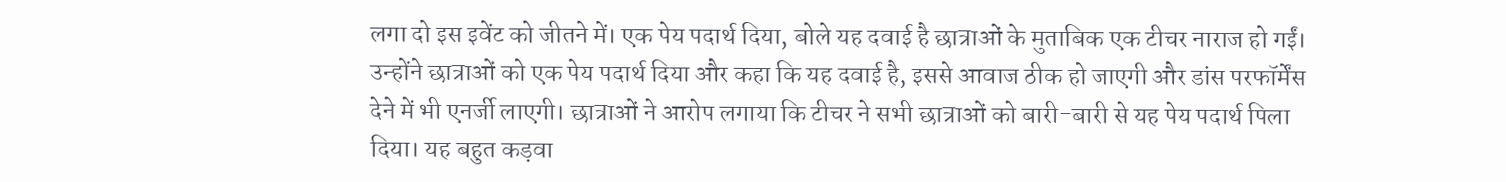लगा दो इस इवेंट को जीतने में। एक पेय पदार्थ दिया, बोले यह दवाई है छात्राओं के मुताबिक एक टीचर नाराज हो गईं। उन्होंने छात्राओं को एक पेय पदार्थ दिया और कहा कि यह दवाई है, इससे आवाज ठीक हो जाएगी और डांस परफॉर्मेंस देने में भी एनर्जी लाएगी। छात्राओं ने आरोप लगाया कि टीचर ने सभी छात्राओं को बारी-बारी से यह पेय पदार्थ पिला दिया। यह बहुत कड़वा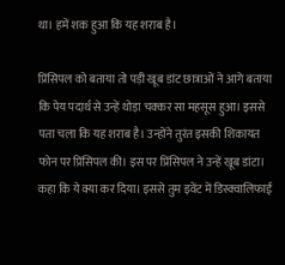था। हमें शक हुआ कि यह शराब है।

प्रिंसिपल को बताया तो पड़ी खूब डांट छात्राओं ने आगे बताया कि पेय पदार्थ से उन्हें थोड़ा चक्कर सा महसूस हुआ। इससे पता चला कि यह शराब है। उन्होंने तुरंत इसकी शिकायत फोन पर प्रिंसिपल की। इस पर प्रिंसिपल ने उन्हें खूब डांटा। कहा कि ये क्या कर दिया। इससे तुम इवेंट में डिस्क्वालिफाई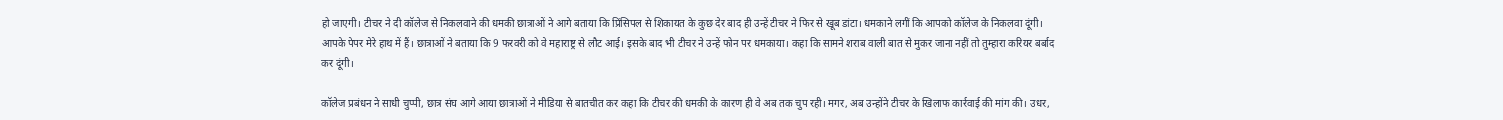हो जाएगी। टीचर ने दी कॉलेज से निकलवाने की धमकी छात्राओं ने आगे बताया कि प्रिंसिपल से शिकायत के कुछ देर बाद ही उन्हें टीचर ने फिर से खूब डांटा। धमकाने लगीं कि आपको कॉलेज के निकलवा दूंगी। आपके पेपर मेरे हाथ में हैं। छात्राओं ने बताया कि 9 फरवरी को वे महाराष्ट्र से लौट आई। इसके बाद भी टीचर ने उन्हें फोन पर धमकाया। कहा कि सामने शराब वाली बात से मुकर जाना नहीं तो तुम्हारा करियर बर्बाद कर दूंगी।

कॉलेज प्रबंधन ने साधी चुप्पी, छात्र संघ आगे आया छात्राओं ने मीडिया से बातचीत कर कहा कि टीचर की धमकी के कारण ही वे अब तक चुप रही। मगर, अब उन्होंने टीचर के खिलाफ कार्रवाई की मांग की। उधर,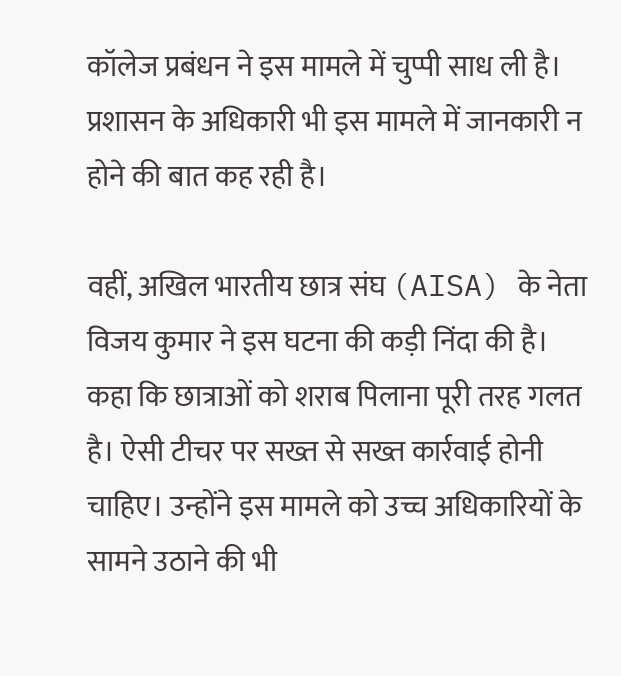कॉलेज प्रबंधन ने इस मामले में चुप्पी साध ली है। प्रशासन के अधिकारी भी इस मामले में जानकारी न होने की बात कह रही है।

वहीं, अखिल भारतीय छात्र संघ (AISA) के नेता विजय कुमार ने इस घटना की कड़ी निंदा की है। कहा कि छात्राओं को शराब पिलाना पूरी तरह गलत है। ऐसी टीचर पर सख्त से सख्त कार्रवाई होनी चाहिए। उन्होंने इस मामले को उच्च अधिकारियों के सामने उठाने की भी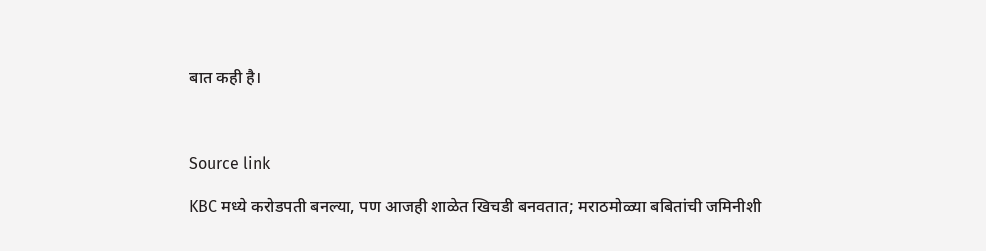बात कही है।



Source link

KBC मध्ये करोडपती बनल्या, पण आजही शाळेत खिचडी बनवतात; मराठमोळ्या बबितांची जमिनीशी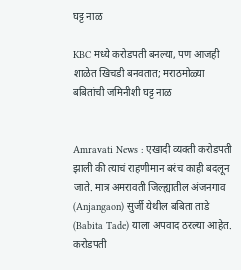घट्ट नाळ

KBC मध्ये करोडपती बनल्या, पण आजही शाळेत खिचडी बनवतात; मराठमोळ्या बबितांची जमिनीशी घट्ट नाळ


Amravati News : एखादी व्यक्ती करोडपती झाली की त्याचं राहणीमान बरंच काही बदलून जाते. मात्र अमरावती जिल्ह्यातील अंजनगाव (Anjangaon) सुर्जी येथील बबिता ताडे (Babita Tade) याला अपवाद ठरल्या आहेत. करोडपती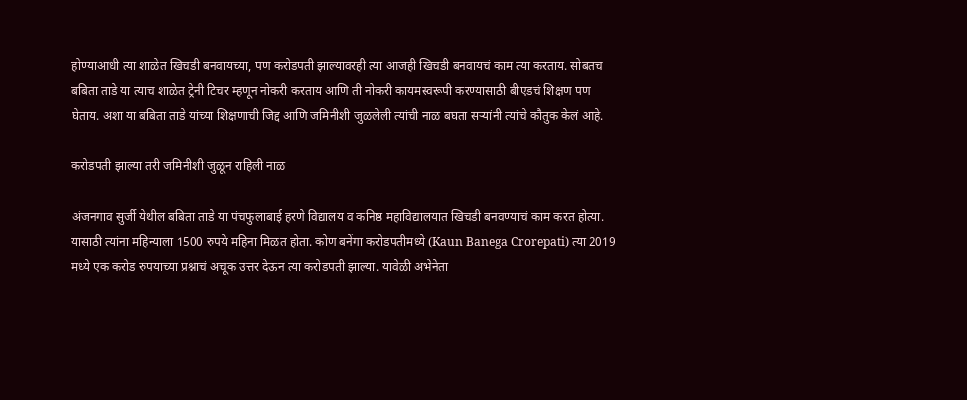होण्याआधी त्या शाळेत खिचडी बनवायच्या, पण करोडपती झाल्यावरही त्या आजही खिचडी बनवायचं काम त्या करताय. सोबतच बबिता ताडे या त्याच शाळेत ट्रेनी टिचर म्हणून नोकरी करताय आणि ती नोकरी कायमस्वरूपी करण्यासाठी बीएडचं शिक्षण पण घेताय. अशा या बबिता ताडे यांच्या शिक्षणाची जिद्द आणि जमिनीशी जुळलेली त्यांची नाळ बघता सऱ्यांनी त्यांचे कौतुक केलं आहे.

करोडपती झाल्या तरी जमिनीशी जुळून राहिली नाळ

अंजनगाव सुर्जी येथील बबिता ताडे या पंचफुलाबाई हरणे विद्यालय व कनिष्ठ महाविद्यालयात खिचडी बनवण्याचं काम करत होत्या. यासाठी त्यांना महिन्याला 1500 रुपये महिना मिळत होता. कोण बनेंगा करोडपतीमध्ये (Kaun Banega Crorepati) त्या 2019 मध्ये एक करोड रुपयाच्या प्रश्नाचं अचूक उत्तर देऊन त्या करोडपती झाल्या. यावेळी अभेनेता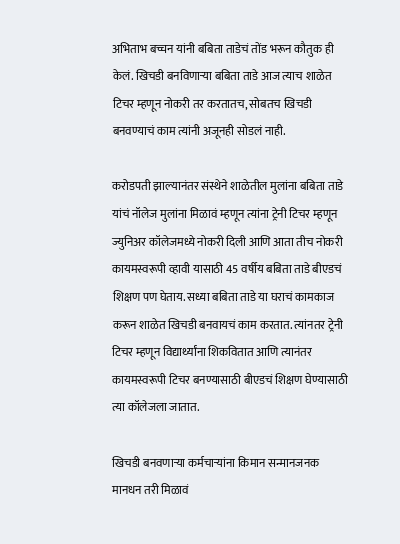अभिताभ बच्चन यांनी बबिता ताडेचं तोंड भरून कौतुक ही केलं. खिचडी बनविणाऱ्या बबिता ताडे आज त्याच शाळेत टिचर म्हणून नोकरी तर करतातच, सोबतच खिचडी बनवण्याचं काम त्यांनी अजूनही सोडलं नाही.

करोडपती झाल्यानंतर संस्थेने शाळेतील मुलांना बबिता ताडे यांचं नॉलेज मुलांना मिळावं म्हणून त्यांना ट्रेनी टिचर म्हणून ज्युनिअर कॉलेजमध्ये नोकरी दिली आणि आता तीच नोकरी कायमस्वरूपी व्हावी यासाठी 45 वर्षीय बबिता ताडे बीएडचं शिक्षण पण घेताय. सध्या बबिता ताडे या घराचं कामकाज करून शाळेत खिचडी बनवायचं काम करतात. त्यांनतर ट्रेनी टिचर म्हणून विद्यार्थ्यांना शिकवितात आणि त्यानंतर कायमस्वरूपी टिचर बनण्यासाठी बीएडचं शिक्षण घेण्यासाठी त्या कॉलेजला जातात.

खिचडी बनवणाऱ्या कर्मचाऱ्यांना किमान सन्मानजनक मानधन तरी मिळावं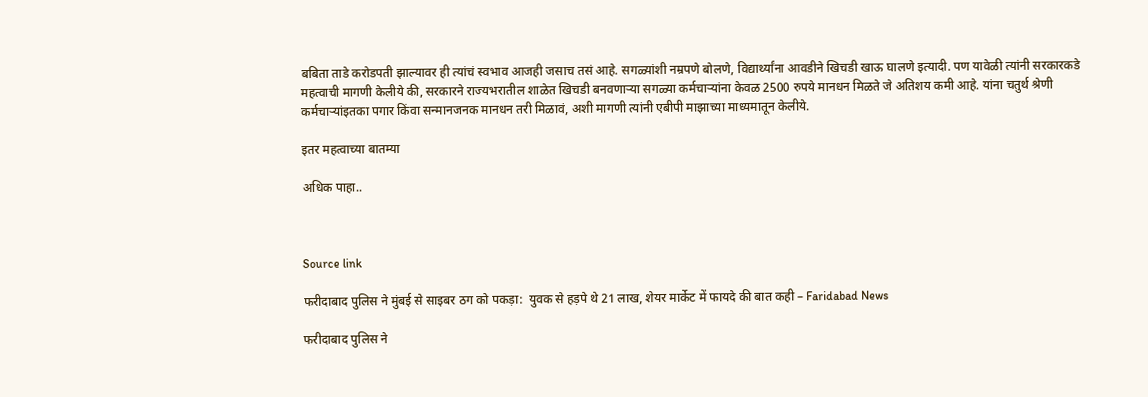बबिता ताडे करोडपती झाल्यावर ही त्यांचं स्वभाव आजही जसाच तसं आहे. सगळ्यांशी नम्रपणे बोलणे, विद्यार्थ्यांना आवडीने खिचडी खाऊ घालणे इत्यादी. पण यावेळी त्यांनी सरकारकडे महत्वाची मागणी केलीये की, सरकारने राज्यभरातील शाळेत खिचडी बनवणाऱ्या सगळ्या कर्मचाऱ्यांना केवळ 2500 रुपये मानधन मिळते जे अतिशय कमी आहे. यांना चतुर्थ श्रेणी कर्मचाऱ्यांइतका पगार किंवा सन्मानजनक मानधन तरी मिळावं, अशी मागणी त्यांनी एबीपी माझाच्या माध्यमातून केलीये.

इतर महत्वाच्या बातम्या

अधिक पाहा..



Source link

फरीदाबाद पुलिस ने मुंबई से साइबर ठग को पकड़ा:  युवक से हड़पे थे 21 लाख, शेयर मार्केट में फायदे की बात कही – Faridabad News

फरीदाबाद पुलिस ने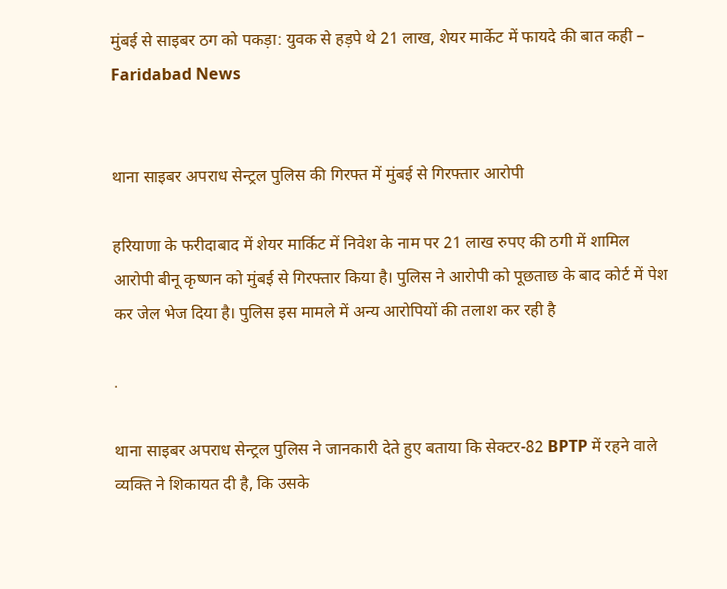मुंबई से साइबर ठग को पकड़ा: युवक से हड़पे थे 21 लाख, शेयर मार्केट में फायदे की बात कही – Faridabad News


थाना साइबर अपराध सेन्ट्रल पुलिस की गिरफ्त में मुंबई से गिरफ्तार आरोपी

हरियाणा के फरीदाबाद में शेयर मार्किट में निवेश के नाम पर 21 लाख रुपए की ठगी में शामिल आरोपी बीनू कृष्णन को मुंबई से गिरफ्तार किया है। पुलिस ने आरोपी को पूछताछ के बाद कोर्ट में पेश कर जेल भेज दिया है। पुलिस इस मामले में अन्य आरोपियों की तलाश कर रही है

.

थाना साइबर अपराध सेन्ट्रल पुलिस ने जानकारी देते हुए बताया कि सेक्टर-82 BPTP में रहने वाले व्यक्ति ने शिकायत दी है, कि उसके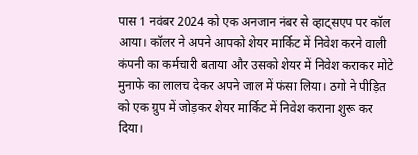पास 1 नवंबर 2024 को एक अनजान नंबर से व्हाट्सएप पर कॉल आया। कॉलर ने अपने आपको शेयर मार्किट में निवेश करने वाली कंपनी का कर्मचारी बताया और उसको शेयर में निवेश कराकर मोटे मुनाफे का लालच देकर अपने जाल में फंसा लिया। ठगो ने पीड़ित को एक ग्रुप में जोड़कर शेयर मार्किट में निवेश कराना शुरू कर दिया।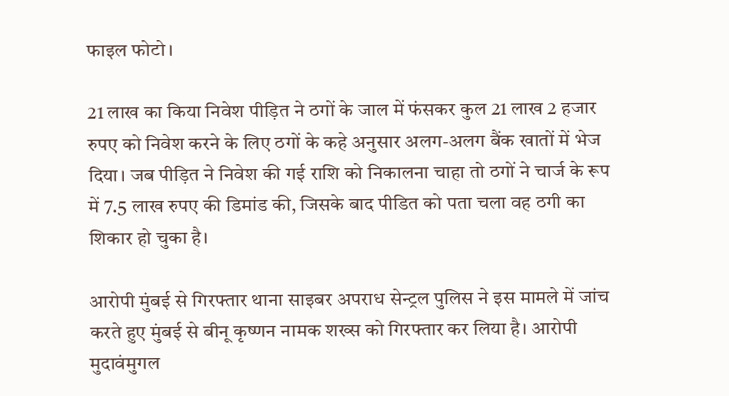फाइल फोटो।

21 लाख का किया निवेश पीड़ित ने ठगों के जाल में फंसकर कुल 21 लाख 2 हजार रुपए को निवेश करने के लिए ठगों के कहे अनुसार अलग-अलग बैंक खातों में भेज दिया। जब पीड़ित ने निवेश की गई राशि को निकालना चाहा तो ठगों ने चार्ज के रूप में 7.5 लाख रुपए की डिमांड की, जिसके बाद पीडित को पता चला वह ठगी का शिकार हो चुका है।

आरोपी मुंबई से गिरफ्तार थाना साइबर अपराध सेन्ट्रल पुलिस ने इस मामले में जांच करते हुए मुंबई से बीनू कृष्णन नामक शख्स को गिरफ्तार कर लिया है। आरोपी मुदावंमुगल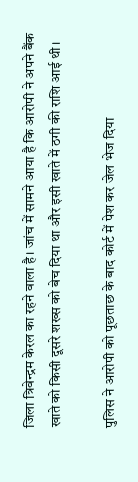जिला त्रिवेन्द्रम केरल का रहने वाला है। जांच में सामने आया है कि आरोपी ने अपने बैंक खाते को किसी दूसरे शख्स को बेच दिया था और इसी खाते में ठगी की राशि आई थी।

पुलिस ने आरोपी को पूछताछ के बाद कोर्ट में पेश कर जेल भेज दिया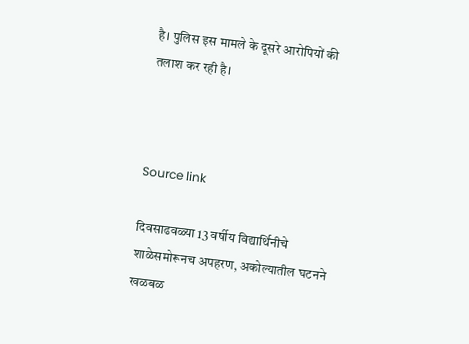है। पुलिस इस मामले के दूसरे आरोपियों की तलाश कर रही है।



Source link

दिवसाढवळ्या 13 वर्षीय विद्यार्थिनीचे शाळेसमोरूनच अपहरण, अकोल्यातील घटनने खळबळ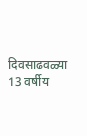दिवसाढवळ्या 13 वर्षीय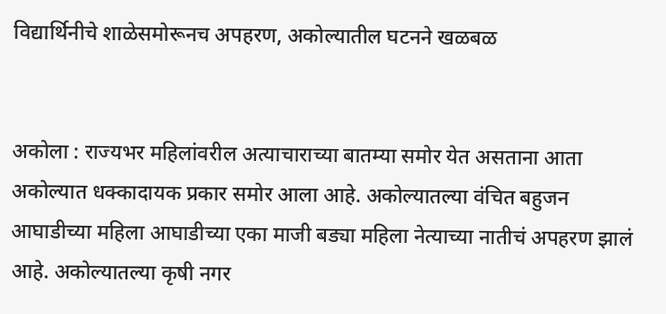विद्यार्थिनीचे शाळेसमोरूनच अपहरण, अकोल्यातील घटनने खळबळ


अकोला : राज्यभर महिलांवरील अत्याचाराच्या बातम्या समोर येत असताना आता अकोल्यात धक्कादायक प्रकार समोर आला आहे. अकोल्यातल्या वंचित बहुजन आघाडीच्या महिला आघाडीच्या एका माजी बड्या महिला नेत्याच्या नातीचं अपहरण झालं आहे. अकोल्यातल्या कृषी नगर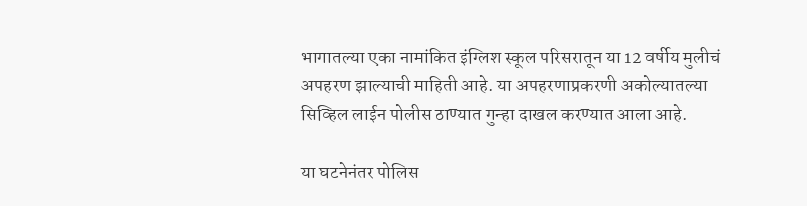भागातल्या एका नामांकित इंग्लिश स्कूल परिसरातून या 12 वर्षीय मुलीचं अपहरण झाल्याची माहिती आहे. या अपहरणाप्रकरणी अकोल्यातल्या सिव्हिल लाईन पोलीस ठाण्यात गुन्हा दाखल करण्यात आला आहे.

या घटनेनंतर पोलिस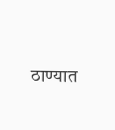ठाण्यात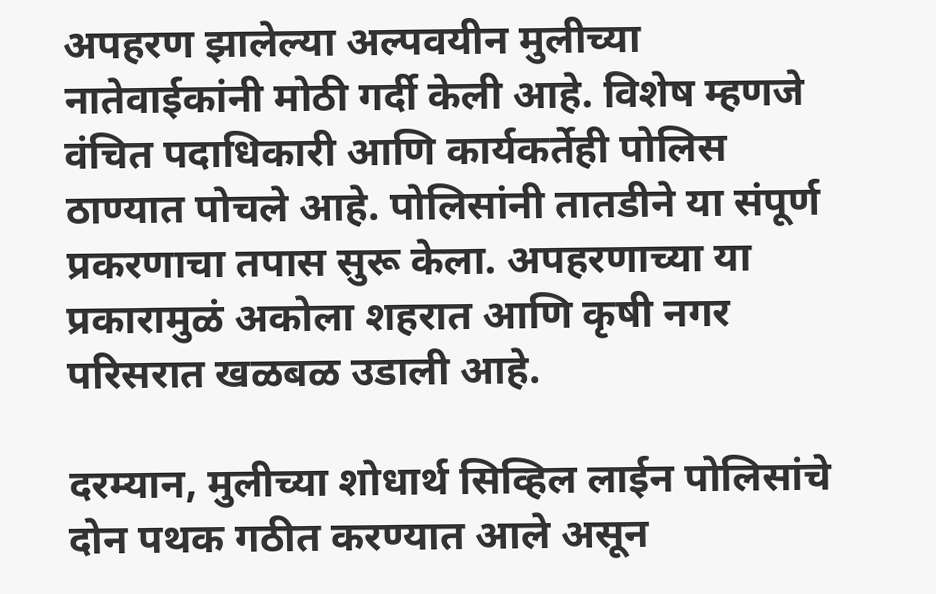अपहरण झालेल्या अल्पवयीन मुलीच्या नातेवाईकांनी मोठी गर्दी केली आहे. विशेष म्हणजे वंचित पदाधिकारी आणि कार्यकर्तेही पोलिस ठाण्यात पोचले आहे. पोलिसांनी तातडीने या संपूर्ण प्रकरणाचा तपास सुरू केला. अपहरणाच्या या प्रकारामुळं अकोला शहरात आणि कृषी नगर परिसरात खळबळ उडाली आहे.

दरम्यान, मुलीच्या शोधार्थ सिव्हिल लाईन पोलिसांचे दोन पथक गठीत करण्यात आले असून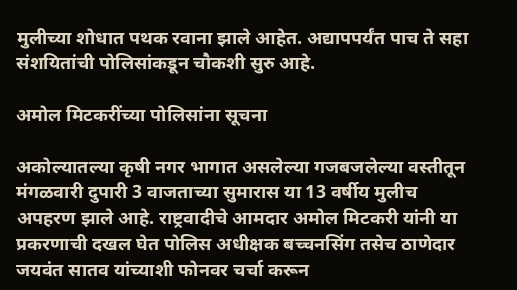मुलीच्या शोधात पथक रवाना झाले आहेत. अद्यापपर्यंत पाच ते सहा संशयितांची पोलिसांकडून चौकशी सुरु आहे.

अमोल मिटकरींच्या पोलिसांना सूचना

अकोल्यातल्या कृषी नगर भागात असलेल्या गजबजलेल्या वस्तीतून मंगळवारी दुपारी 3 वाजताच्या सुमारास या 13 वर्षीय मुलीच अपहरण झाले आहे. राष्ट्रवादीचे आमदार अमोल मिटकरी यांनी या प्रकरणाची दखल घेत पोलिस अधीक्षक बच्चनसिंग तसेच ठाणेदार जयवंत सातव यांच्याशी फोनवर चर्चा करून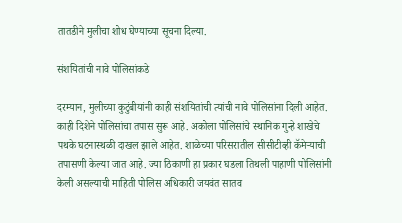तातडीने मुलीचा शोध घेण्याच्या सूचना दिल्या.

संशयितांची नावे पोलिसांकडे

दरम्यान, मुलीच्या कुटुंबीयांनी काही संशयितांची त्यांची नावे पोलिसांना दिली आहेत. काही दिशेने पोलिसांचा तपास सुरू आहे. अकोला पोलिसांचे स्थानिक गुन्हे शाखेचे पथके घटनास्थळी दाखल झाले आहेत. शाळेच्या परिसरातील सीसीटीव्ही कॅमेऱ्याची तपासणी केल्या जात आहे. ज्या ठिकाणी हा प्रकार घडला तिथली पाहाणी पोलिसांनी केली असल्याची माहिती पोलिस अधिकारी जयवंत सातव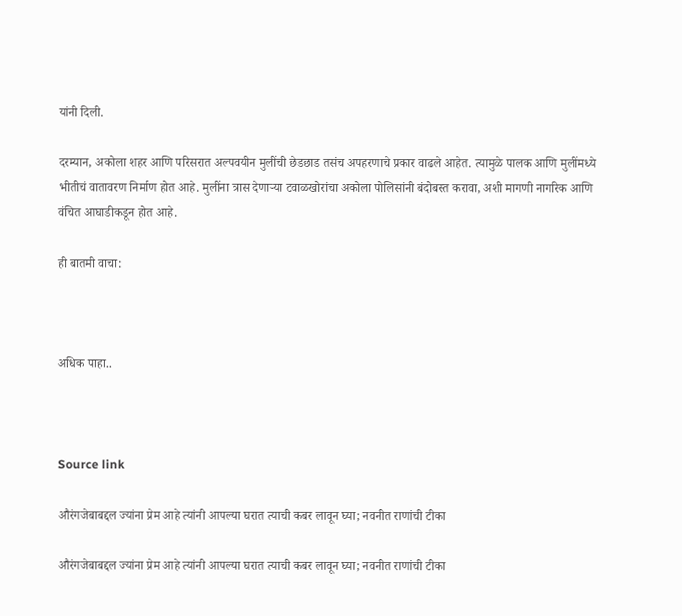यांनी दिली.

दरम्यान, अकोला शहर आणि परिसरात अल्पवयीन मुलींची छेडछाड तसंच अपहरणाचे प्रकार वाढले आहेत. त्यामुळे पालक आणि मुलींमध्ये भीतीचं वातावरण निर्माण होत आहे. मुलींना त्रास देणाऱ्या टवाळखोरांचा अकोला पोलिसांनी बंदोबस्त करावा, अशी मागणी नागरिक आणि वंचित आघाडीकडून होत आहे.

ही बातमी वाचा:



अधिक पाहा..



Source link

औरंगजेबाबद्दल ज्यांना प्रेम आहे त्यांनी आपल्या घरात त्याची कबर लावून घ्या; नवनीत राणांची टीका

औरंगजेबाबद्दल ज्यांना प्रेम आहे त्यांनी आपल्या घरात त्याची कबर लावून घ्या; नवनीत राणांची टीका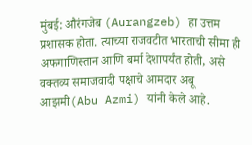मुंबई: औरंगजेब (Aurangzeb) हा उत्तम प्रशासक होता. त्याच्या राजवटीत भारताची सीमा ही अफगाणिस्तान आणि बर्मा देशापर्यंत होती, असे वक्तव्य समाजवादी पक्षाचे आमदार अबू आझमी(Abu Azmi) यांनी केले आहे.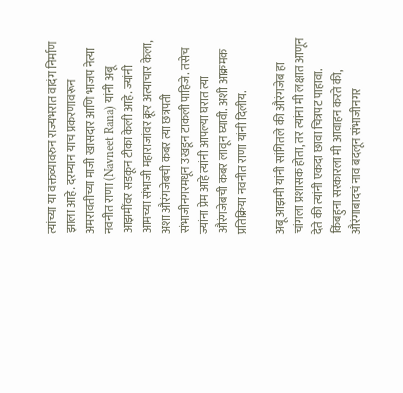त्यांच्या या वक्तव्यावरुन राज्यभरात वादंग निर्माण झाला आहे. दरम्यान याच प्रकरणावरून अमरावतीच्या माजी खासदार आणि भाजप नेत्या नवनीत राणा (Navneet Rana) यांनी अबू आझमींवर सडकून टीका केली आहे. ज्यांनी आमच्या संभाजी महाराजांवर क्रूर अत्याचार केला, अशा औरंगजेबची कबर त्या छत्रपती संभाजीनगरमधून उखडून टाकली पाहिजे. तसेच ज्यांना प्रेम आहे त्यांनी आपल्या घरात त्या औरंगजेबची कबर लावून घ्यावी. अशी आक्रमक प्रतिक्रिया नवनीत राणा यांनी दिलीय.

अबू आझमी यांनी सांगितले की औरंगजेब हा चांगला प्रशासक होता, तर त्यांना मी लक्षात आणून देते की त्यांनी एकदा छावा चित्रपट पाहावा. किंबहुना सरकारला मी आवाहन करते की, औरंगाबादचं नाव बदलून संभाजीनगर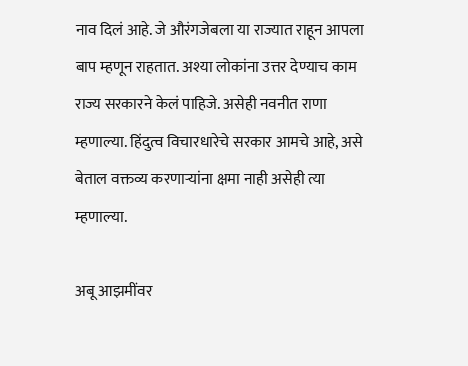नाव दिलं आहे. जे औरंगजेबला या राज्यात राहून आपला बाप म्हणून राहतात. अश्या लोकांना उत्तर देण्याच काम राज्य सरकारने केलं पाहिजे. असेही नवनीत राणा म्हणाल्या. हिंदुत्व विचारधारेचे सरकार आमचे आहे, असे बेताल वक्तव्य करणाऱ्यांना क्षमा नाही असेही त्या म्हणाल्या.

अबू आझमींवर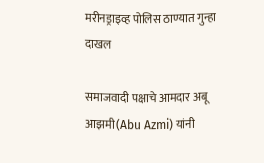मरीनड्राइव्ह पोलिस ठाण्यात गुन्हा दाखल

समाजवादी पक्षाचे आमदार अबू आझमी(Abu Azmi) यांनी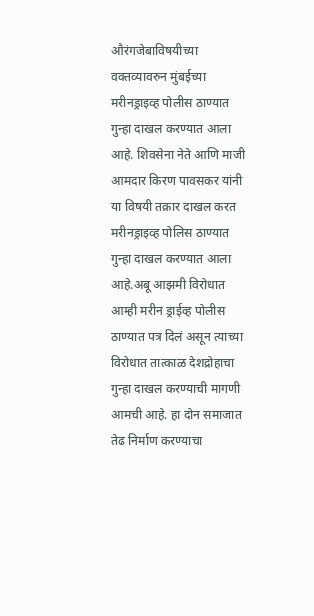औरंगजेबाविषयीच्या वक्तव्यावरुन मुंबईच्या मरीनड्राइव्ह पोलीस ठाण्यात गुन्हा दाखल करण्यात आला आहे. शिवसेना नेते आणि माजी आमदार किरण पावसकर यांनी या विषयी तक्रार दाखल करत मरीनड्राइव्ह पोलिस ठाण्यात गुन्हा दाखल करण्यात आला आहे.अबू आझमी विरोधात आम्ही मरीन ड्राईव्ह पोलीस ठाण्यात पत्र दिलं असून त्याच्या विरोधात तात्काळ देशद्रोहाचा गुन्हा दाखल करण्याची मागणी आमची आहे. हा दोन समाजात तेढ निर्माण करण्याचा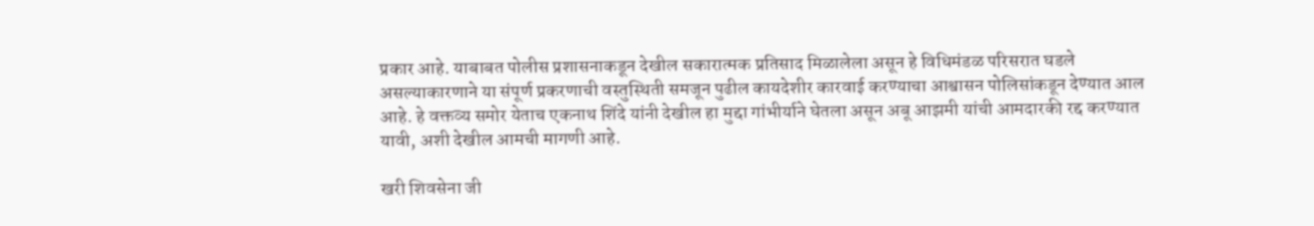प्रकार आहे. याबाबत पोलीस प्रशासनाकडून देखील सकारात्मक प्रतिसाद मिळालेला असून हे विधिमंडळ परिसरात घडले असल्याकारणाने या संपूर्ण प्रकरणाची वस्तुस्थिती समजून पुढील कायदेशीर कारवाई करण्याचा आश्वासन पोलिसांकडून देण्यात आल आहे. हे वक्तव्य समोर येताच एकनाथ शिंदे यांनी देखील हा मुद्दा गांभीर्याने घेतला असून अबू आझमी यांची आमदारकी रद्द करण्यात यावी, अशी देखील आमची मागणी आहे.

खरी शिवसेना जी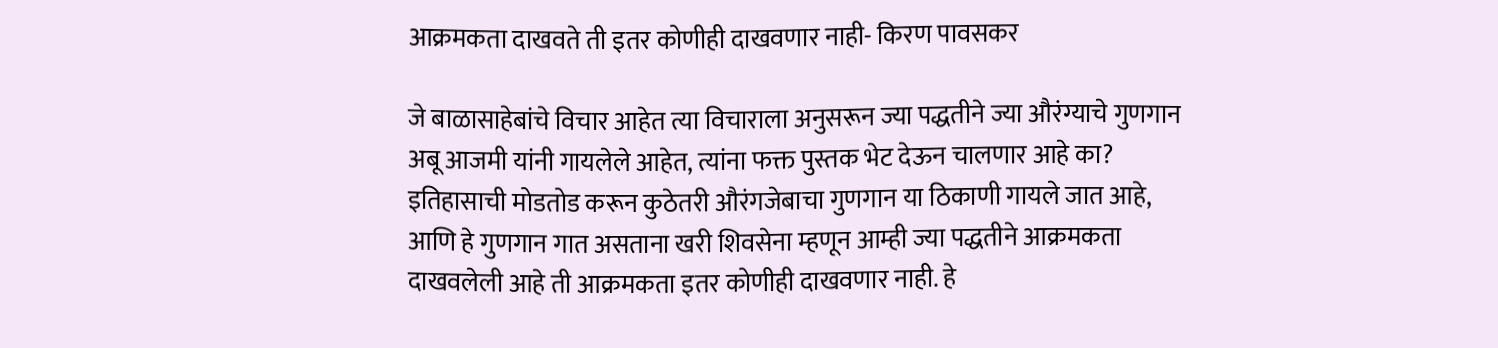आक्रमकता दाखवते ती इतर कोणीही दाखवणार नाही- किरण पावसकर

जे बाळासाहेबांचे विचार आहेत त्या विचाराला अनुसरून ज्या पद्धतीने ज्या औरंग्याचे गुणगान अबू आजमी यांनी गायलेले आहेत, त्यांना फक्त पुस्तक भेट देऊन चालणार आहे का? इतिहासाची मोडतोड करून कुठेतरी औरंगजेबाचा गुणगान या ठिकाणी गायले जात आहे, आणि हे गुणगान गात असताना खरी शिवसेना म्हणून आम्ही ज्या पद्धतीने आक्रमकता दाखवलेली आहे ती आक्रमकता इतर कोणीही दाखवणार नाही. हे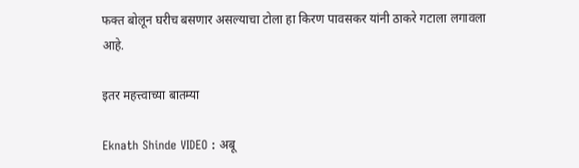फक्त बोलून घरीच बसणार असल्याचा टोला हा किरण पावसकर यांनी ठाकरे गटाला लगावला आहे.

इतर महत्त्वाच्या बातम्या

Eknath Shinde VIDEO : अबू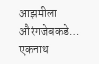आझमीला औरंगजेबकडे… एकनाथ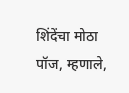शिंदेंचा मोठा पॉज, म्हणाले,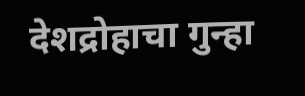देशद्रोहाचा गुन्हा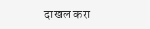दाखल करा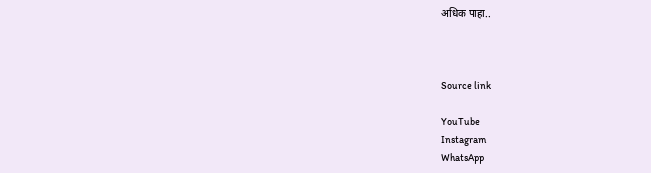अधिक पाहा..



Source link

YouTube
Instagram
WhatsApp